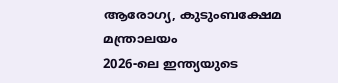ആരോഗ്യ, കുടുംബക്ഷേമ മന്ത്രാലയം
2026-ലെ ഇന്ത്യയുടെ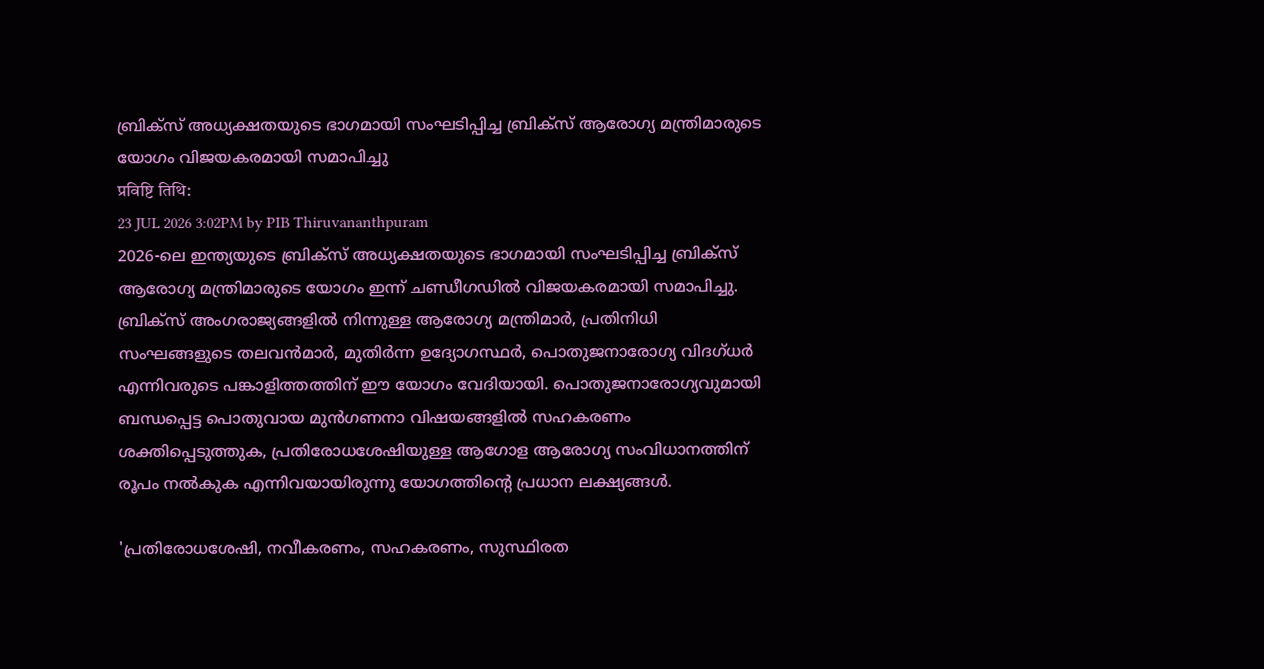ബ്രിക്സ് അധ്യക്ഷതയുടെ ഭാഗമായി സംഘടിപ്പിച്ച ബ്രിക്സ് ആരോഗ്യ മന്ത്രിമാരുടെ യോഗം വിജയകരമായി സമാപിച്ചു
प्रविष्टि तिथि:
23 JUL 2026 3:02PM by PIB Thiruvananthpuram
2026-ലെ ഇന്ത്യയുടെ ബ്രിക്സ് അധ്യക്ഷതയുടെ ഭാഗമായി സംഘടിപ്പിച്ച ബ്രിക്സ് ആരോഗ്യ മന്ത്രിമാരുടെ യോഗം ഇന്ന് ചണ്ഡീഗഡിൽ വിജയകരമായി സമാപിച്ചു. ബ്രിക്സ് അംഗരാജ്യങ്ങളിൽ നിന്നുള്ള ആരോഗ്യ മന്ത്രിമാർ, പ്രതിനിധി സംഘങ്ങളുടെ തലവൻമാർ, മുതിർന്ന ഉദ്യോഗസ്ഥർ, പൊതുജനാരോഗ്യ വിദഗ്ധർ എന്നിവരുടെ പങ്കാളിത്തത്തിന് ഈ യോഗം വേദിയായി. പൊതുജനാരോഗ്യവുമായി ബന്ധപ്പെട്ട പൊതുവായ മുൻഗണനാ വിഷയങ്ങളിൽ സഹകരണം ശക്തിപ്പെടുത്തുക, പ്രതിരോധശേഷിയുള്ള ആഗോള ആരോഗ്യ സംവിധാനത്തിന് രൂപം നൽകുക എന്നിവയായിരുന്നു യോഗത്തിൻ്റെ പ്രധാന ലക്ഷ്യങ്ങൾ.

'പ്രതിരോധശേഷി, നവീകരണം, സഹകരണം, സുസ്ഥിരത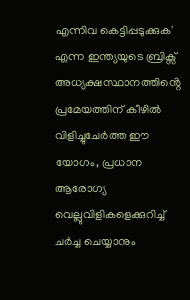എന്നിവ കെട്ടിപ്പടുക്കുക' എന്ന ഇന്ത്യയുടെ ബ്രിക്സ് അധ്യക്ഷസ്ഥാനത്തിൻ്റെ പ്രമേയത്തിന് കീഴിൽ വിളിച്ചുചേർത്ത ഈ യോഗം, പ്രധാന ആരോഗ്യ വെല്ലുവിളികളെക്കുറിച്ച് ചർച്ച ചെയ്യാനും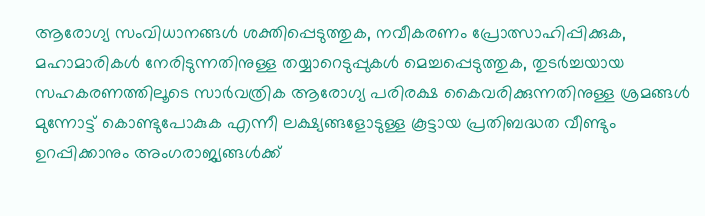ആരോഗ്യ സംവിധാനങ്ങൾ ശക്തിപ്പെടുത്തുക, നവീകരണം പ്രോത്സാഹിപ്പിക്കുക, മഹാമാരികൾ നേരിടുന്നതിനുള്ള തയ്യാറെടുപ്പുകൾ മെച്ചപ്പെടുത്തുക, തുടർച്ചയായ സഹകരണത്തിലൂടെ സാർവത്രിക ആരോഗ്യ പരിരക്ഷ കൈവരിക്കുന്നതിനുള്ള ശ്രമങ്ങൾ മുന്നോട്ട് കൊണ്ടുപോകുക എന്നീ ലക്ഷ്യങ്ങളോടുള്ള കൂട്ടായ പ്രതിബദ്ധത വീണ്ടും ഉറപ്പിക്കാനും അംഗരാജ്യങ്ങൾക്ക്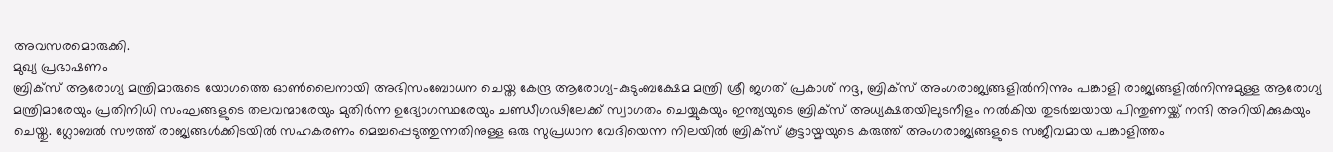അവസരമൊരുക്കി.
മുഖ്യ പ്രഭാഷണം
ബ്രിക്സ് ആരോഗ്യ മന്ത്രിമാരുടെ യോഗത്തെ ഓൺലൈനായി അഭിസംബോധന ചെയ്ത കേന്ദ്ര ആരോഗ്യ-കുടുംബക്ഷേമ മന്ത്രി ശ്രീ ജഗത് പ്രകാശ് നദ്ദ, ബ്രിക്സ് അംഗരാജ്യങ്ങളിൽനിന്നും പങ്കാളി രാജ്യങ്ങളിൽനിന്നുമുള്ള ആരോഗ്യ മന്ത്രിമാരേയും പ്രതിനിധി സംഘങ്ങളുടെ തലവന്മാരേയും മുതിർന്ന ഉദ്യോഗസ്ഥരേയും ചണ്ഡീഗഢിലേക്ക് സ്വാഗതം ചെയ്യുകയും ഇന്ത്യയുടെ ബ്രിക്സ് അധ്യക്ഷതയിലുടനീളം നൽകിയ തുടർച്ചയായ പിന്തുണയ്ക്ക് നന്ദി അറിയിക്കുകയും ചെയ്തു. ഗ്ലോബൽ സൗത്ത് രാജ്യങ്ങൾക്കിടയിൽ സഹകരണം മെച്ചപ്പെടുത്തുന്നതിനുള്ള ഒരു സുപ്രധാന വേദിയെന്ന നിലയിൽ ബ്രിക്സ് കൂട്ടായ്മയുടെ കരുത്ത് അംഗരാജ്യങ്ങളുടെ സജീവമായ പങ്കാളിത്തം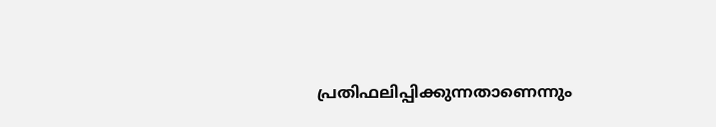പ്രതിഫലിപ്പിക്കുന്നതാണെന്നും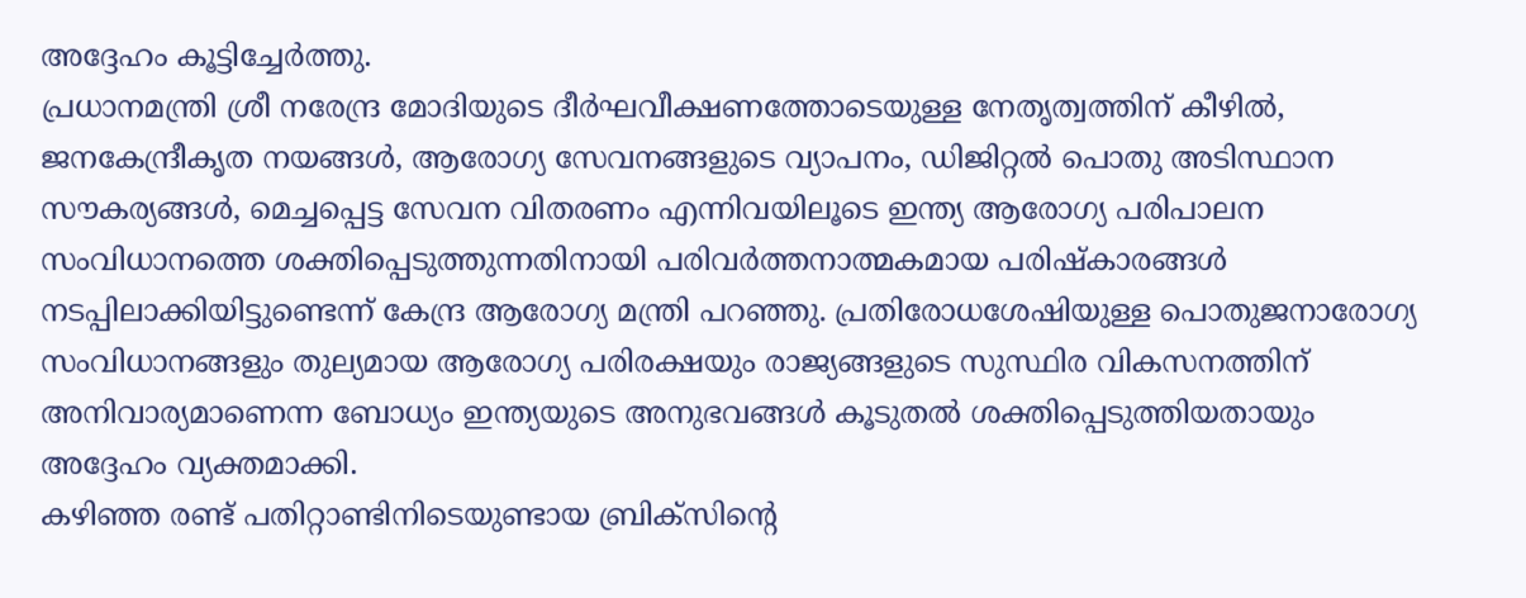അദ്ദേഹം കൂട്ടിച്ചേർത്തു.
പ്രധാനമന്ത്രി ശ്രീ നരേന്ദ്ര മോദിയുടെ ദീർഘവീക്ഷണത്തോടെയുള്ള നേതൃത്വത്തിന് കീഴിൽ, ജനകേന്ദ്രീകൃത നയങ്ങൾ, ആരോഗ്യ സേവനങ്ങളുടെ വ്യാപനം, ഡിജിറ്റൽ പൊതു അടിസ്ഥാന സൗകര്യങ്ങൾ, മെച്ചപ്പെട്ട സേവന വിതരണം എന്നിവയിലൂടെ ഇന്ത്യ ആരോഗ്യ പരിപാലന സംവിധാനത്തെ ശക്തിപ്പെടുത്തുന്നതിനായി പരിവർത്തനാത്മകമായ പരിഷ്കാരങ്ങൾ നടപ്പിലാക്കിയിട്ടുണ്ടെന്ന് കേന്ദ്ര ആരോഗ്യ മന്ത്രി പറഞ്ഞു. പ്രതിരോധശേഷിയുള്ള പൊതുജനാരോഗ്യ സംവിധാനങ്ങളും തുല്യമായ ആരോഗ്യ പരിരക്ഷയും രാജ്യങ്ങളുടെ സുസ്ഥിര വികസനത്തിന് അനിവാര്യമാണെന്ന ബോധ്യം ഇന്ത്യയുടെ അനുഭവങ്ങൾ കൂടുതൽ ശക്തിപ്പെടുത്തിയതായും അദ്ദേഹം വ്യക്തമാക്കി.
കഴിഞ്ഞ രണ്ട് പതിറ്റാണ്ടിനിടെയുണ്ടായ ബ്രിക്സിൻ്റെ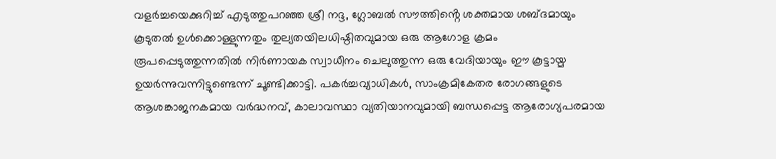വളർച്ചയെക്കുറിച്ച് എടുത്തുപറഞ്ഞ ശ്രീ നദ്ദ, ഗ്ലോബൽ സൗത്തിൻ്റെ ശക്തമായ ശബ്ദമായും കൂടുതൽ ഉൾക്കൊള്ളുന്നതും തുല്യതയിലധിഷ്ഠിതവുമായ ഒരു ആഗോള ക്രമം രൂപപ്പെടുത്തുന്നതിൽ നിർണായക സ്വാധീനം ചെലുത്തുന്ന ഒരു വേദിയായും ഈ കൂട്ടായ്മ ഉയർന്നുവന്നിട്ടുണ്ടെന്ന് ചൂണ്ടിക്കാട്ടി. പകർച്ചവ്യാധികൾ, സാംക്രമികേതര രോഗങ്ങളുടെ ആശങ്കാജനകമായ വർദ്ധനവ്, കാലാവസ്ഥാ വ്യതിയാനവുമായി ബന്ധപ്പെട്ട ആരോഗ്യപരമായ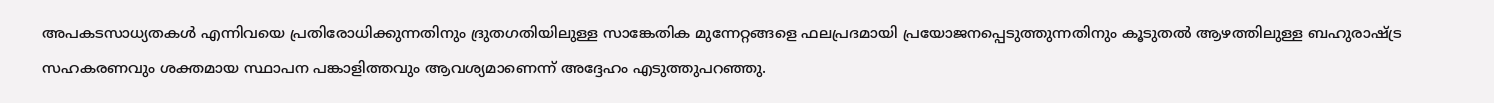അപകടസാധ്യതകൾ എന്നിവയെ പ്രതിരോധിക്കുന്നതിനും ദ്രുതഗതിയിലുള്ള സാങ്കേതിക മുന്നേറ്റങ്ങളെ ഫലപ്രദമായി പ്രയോജനപ്പെടുത്തുന്നതിനും കൂടുതൽ ആഴത്തിലുള്ള ബഹുരാഷ്ട്ര സഹകരണവും ശക്തമായ സ്ഥാപന പങ്കാളിത്തവും ആവശ്യമാണെന്ന് അദ്ദേഹം എടുത്തുപറഞ്ഞു.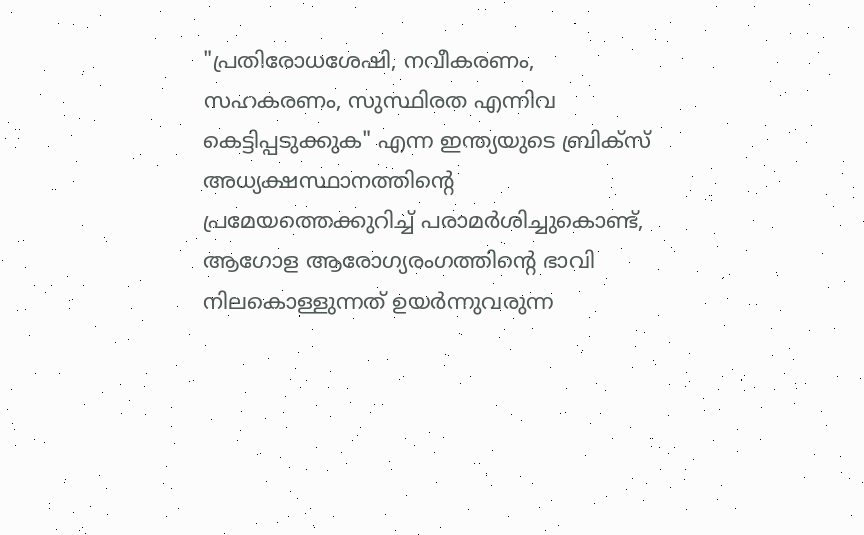"പ്രതിരോധശേഷി, നവീകരണം, സഹകരണം, സുസ്ഥിരത എന്നിവ കെട്ടിപ്പടുക്കുക" എന്ന ഇന്ത്യയുടെ ബ്രിക്സ് അധ്യക്ഷസ്ഥാനത്തിൻ്റെ പ്രമേയത്തെക്കുറിച്ച് പരാമർശിച്ചുകൊണ്ട്, ആഗോള ആരോഗ്യരംഗത്തിൻ്റെ ഭാവി നിലകൊള്ളുന്നത് ഉയർന്നുവരുന്ന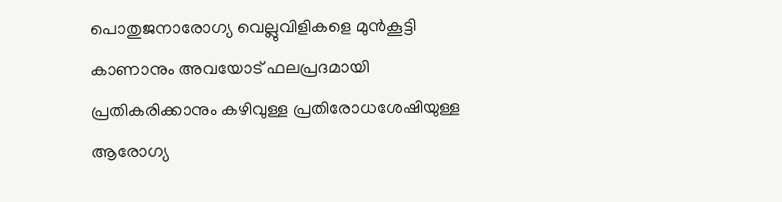പൊതുജനാരോഗ്യ വെല്ലുവിളികളെ മുൻകൂട്ടി കാണാനും അവയോട് ഫലപ്രദമായി പ്രതികരിക്കാനും കഴിവുള്ള പ്രതിരോധശേഷിയുള്ള ആരോഗ്യ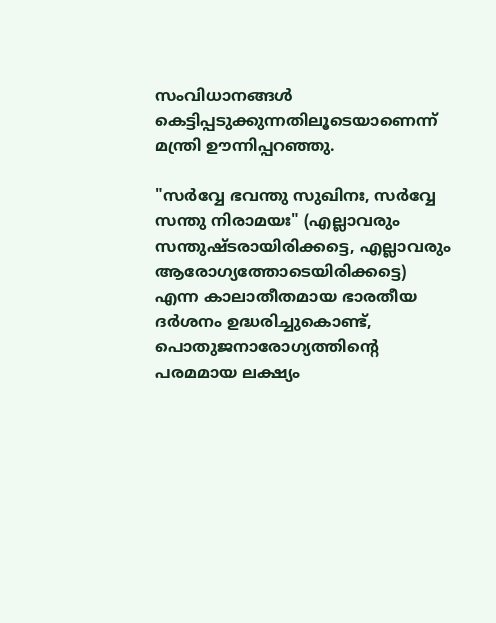സംവിധാനങ്ങൾ കെട്ടിപ്പടുക്കുന്നതിലൂടെയാണെന്ന് മന്ത്രി ഊന്നിപ്പറഞ്ഞു.

"സർവ്വേ ഭവന്തു സുഖിനഃ, സർവ്വേ സന്തു നിരാമയഃ" (എല്ലാവരും സന്തുഷ്ടരായിരിക്കട്ടെ, എല്ലാവരും ആരോഗ്യത്തോടെയിരിക്കട്ടെ) എന്ന കാലാതീതമായ ഭാരതീയ ദർശനം ഉദ്ധരിച്ചുകൊണ്ട്, പൊതുജനാരോഗ്യത്തിൻ്റെ പരമമായ ലക്ഷ്യം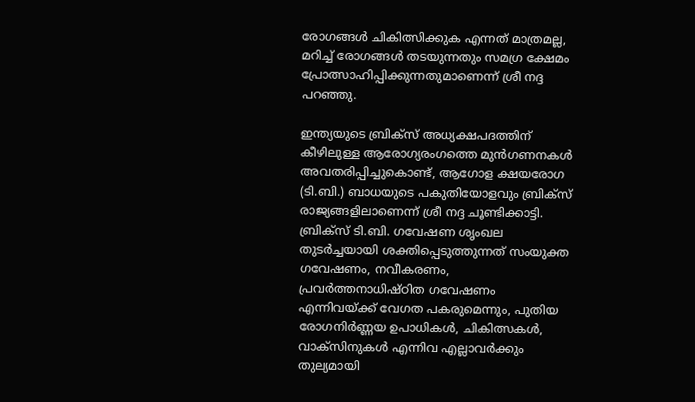രോഗങ്ങൾ ചികിത്സിക്കുക എന്നത് മാത്രമല്ല, മറിച്ച് രോഗങ്ങൾ തടയുന്നതും സമഗ്ര ക്ഷേമം പ്രോത്സാഹിപ്പിക്കുന്നതുമാണെന്ന് ശ്രീ നദ്ദ പറഞ്ഞു.

ഇന്ത്യയുടെ ബ്രിക്സ് അധ്യക്ഷപദത്തിന് കീഴിലുള്ള ആരോഗ്യരംഗത്തെ മുൻഗണനകൾ അവതരിപ്പിച്ചുകൊണ്ട്, ആഗോള ക്ഷയരോഗ (ടി.ബി.) ബാധയുടെ പകുതിയോളവും ബ്രിക്സ് രാജ്യങ്ങളിലാണെന്ന് ശ്രീ നദ്ദ ചൂണ്ടിക്കാട്ടി. ബ്രിക്സ് ടി.ബി. ഗവേഷണ ശൃംഖല തുടർച്ചയായി ശക്തിപ്പെടുത്തുന്നത് സംയുക്ത ഗവേഷണം, നവീകരണം, പ്രവർത്തനാധിഷ്ഠിത ഗവേഷണം എന്നിവയ്ക്ക് വേഗത പകരുമെന്നും, പുതിയ രോഗനിർണ്ണയ ഉപാധികൾ, ചികിത്സകൾ, വാക്സിനുകൾ എന്നിവ എല്ലാവർക്കും തുല്യമായി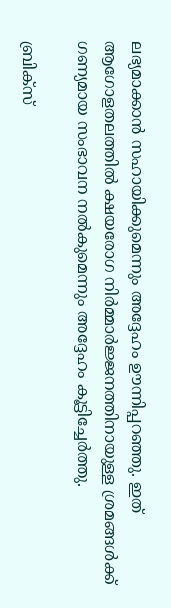ലഭ്യമാക്കാൻ സഹായിക്കുമെന്നും അദ്ദേഹം ഊന്നിപ്പറഞ്ഞു. ഇത് ആഗോളതലത്തിൽ ക്ഷയരോഗ നിർമ്മാർജ്ജനത്തിനായുള്ള ശ്രമങ്ങൾക്ക് ഗണ്യമായ സംഭാവന നൽകുമെന്നും അദ്ദേഹം കൂട്ടിച്ചേർത്തു.

ബ്രിക്സ്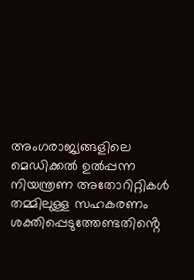അംഗരാജ്യങ്ങളിലെ മെഡിക്കൽ ഉൽപ്പന്ന നിയന്ത്രണ അതോറിറ്റികൾ തമ്മിലുള്ള സഹകരണം ശക്തിപ്പെടുത്തേണ്ടതിൻ്റെ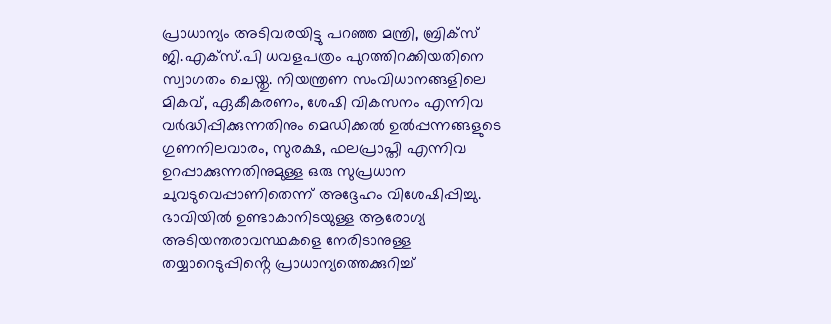പ്രാധാന്യം അടിവരയിട്ടു പറഞ്ഞ മന്ത്രി, ബ്രിക്സ് ജി.എക്സ്.പി ധവളപത്രം പുറത്തിറക്കിയതിനെ സ്വാഗതം ചെയ്തു. നിയന്ത്രണ സംവിധാനങ്ങളിലെ മികവ്, ഏകീകരണം, ശേഷി വികസനം എന്നിവ വർദ്ധിപ്പിക്കുന്നതിനും മെഡിക്കൽ ഉൽപ്പന്നങ്ങളുടെ ഗുണനിലവാരം, സുരക്ഷ, ഫലപ്രാപ്തി എന്നിവ ഉറപ്പാക്കുന്നതിനുമുള്ള ഒരു സുപ്രധാന ചുവടുവെപ്പാണിതെന്ന് അദ്ദേഹം വിശേഷിപ്പിച്ചു. ഭാവിയിൽ ഉണ്ടാകാനിടയുള്ള ആരോഗ്യ അടിയന്തരാവസ്ഥകളെ നേരിടാനുള്ള തയ്യാറെടുപ്പിൻ്റെ പ്രാധാന്യത്തെക്കുറിച്ച്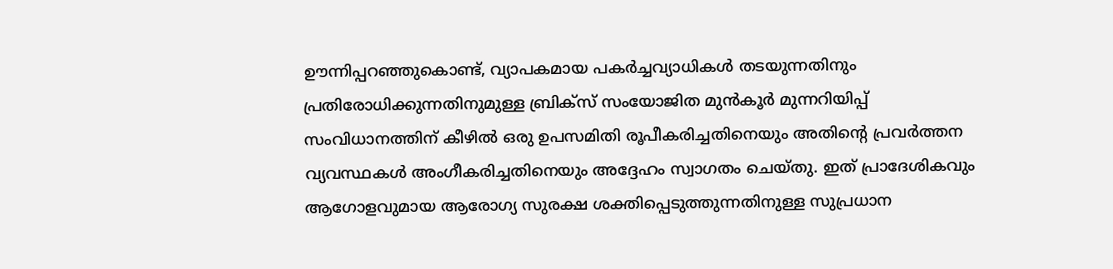ഊന്നിപ്പറഞ്ഞുകൊണ്ട്, വ്യാപകമായ പകർച്ചവ്യാധികൾ തടയുന്നതിനും പ്രതിരോധിക്കുന്നതിനുമുള്ള ബ്രിക്സ് സംയോജിത മുൻകൂർ മുന്നറിയിപ്പ് സംവിധാനത്തിന് കീഴിൽ ഒരു ഉപസമിതി രൂപീകരിച്ചതിനെയും അതിൻ്റെ പ്രവർത്തന വ്യവസ്ഥകൾ അംഗീകരിച്ചതിനെയും അദ്ദേഹം സ്വാഗതം ചെയ്തു. ഇത് പ്രാദേശികവും ആഗോളവുമായ ആരോഗ്യ സുരക്ഷ ശക്തിപ്പെടുത്തുന്നതിനുള്ള സുപ്രധാന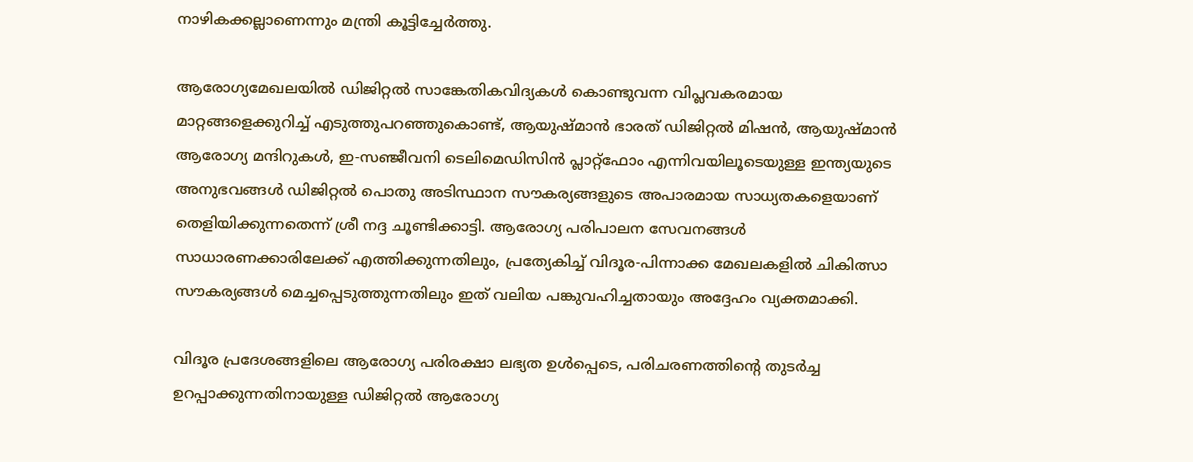നാഴികക്കല്ലാണെന്നും മന്ത്രി കൂട്ടിച്ചേർത്തു.

ആരോഗ്യമേഖലയിൽ ഡിജിറ്റൽ സാങ്കേതികവിദ്യകൾ കൊണ്ടുവന്ന വിപ്ലവകരമായ മാറ്റങ്ങളെക്കുറിച്ച് എടുത്തുപറഞ്ഞുകൊണ്ട്, ആയുഷ്മാൻ ഭാരത് ഡിജിറ്റൽ മിഷൻ, ആയുഷ്മാൻ ആരോഗ്യ മന്ദിറുകൾ, ഇ-സഞ്ജീവനി ടെലിമെഡിസിൻ പ്ലാറ്റ്ഫോം എന്നിവയിലൂടെയുള്ള ഇന്ത്യയുടെ അനുഭവങ്ങൾ ഡിജിറ്റൽ പൊതു അടിസ്ഥാന സൗകര്യങ്ങളുടെ അപാരമായ സാധ്യതകളെയാണ് തെളിയിക്കുന്നതെന്ന് ശ്രീ നദ്ദ ചൂണ്ടിക്കാട്ടി. ആരോഗ്യ പരിപാലന സേവനങ്ങൾ സാധാരണക്കാരിലേക്ക് എത്തിക്കുന്നതിലും, പ്രത്യേകിച്ച് വിദൂര-പിന്നാക്ക മേഖലകളിൽ ചികിത്സാ സൗകര്യങ്ങൾ മെച്ചപ്പെടുത്തുന്നതിലും ഇത് വലിയ പങ്കുവഹിച്ചതായും അദ്ദേഹം വ്യക്തമാക്കി.

വിദൂര പ്രദേശങ്ങളിലെ ആരോഗ്യ പരിരക്ഷാ ലഭ്യത ഉൾപ്പെടെ, പരിചരണത്തിൻ്റെ തുടർച്ച ഉറപ്പാക്കുന്നതിനായുള്ള ഡിജിറ്റൽ ആരോഗ്യ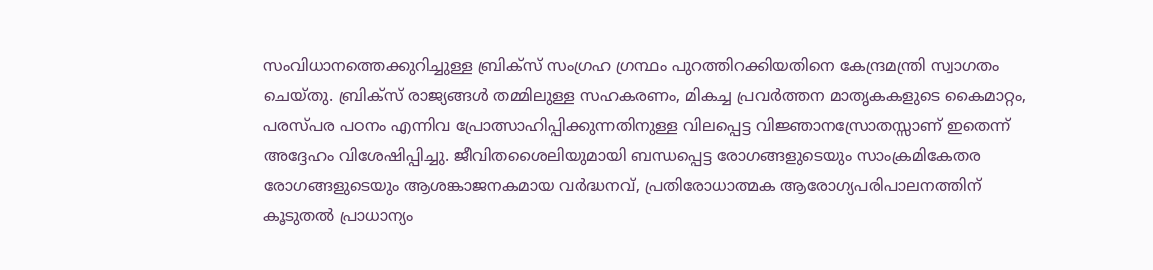സംവിധാനത്തെക്കുറിച്ചുള്ള ബ്രിക്സ് സംഗ്രഹ ഗ്രന്ഥം പുറത്തിറക്കിയതിനെ കേന്ദ്രമന്ത്രി സ്വാഗതം ചെയ്തു. ബ്രിക്സ് രാജ്യങ്ങൾ തമ്മിലുള്ള സഹകരണം, മികച്ച പ്രവർത്തന മാതൃകകളുടെ കൈമാറ്റം, പരസ്പര പഠനം എന്നിവ പ്രോത്സാഹിപ്പിക്കുന്നതിനുള്ള വിലപ്പെട്ട വിജ്ഞാനസ്രോതസ്സാണ് ഇതെന്ന് അദ്ദേഹം വിശേഷിപ്പിച്ചു. ജീവിതശൈലിയുമായി ബന്ധപ്പെട്ട രോഗങ്ങളുടെയും സാംക്രമികേതര രോഗങ്ങളുടെയും ആശങ്കാജനകമായ വർദ്ധനവ്, പ്രതിരോധാത്മക ആരോഗ്യപരിപാലനത്തിന് കൂടുതൽ പ്രാധാന്യം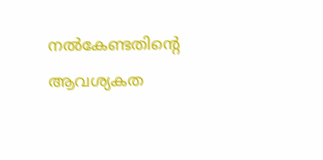നൽകേണ്ടതിൻ്റെ ആവശ്യകത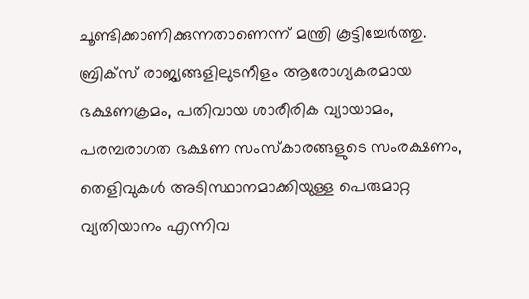ചൂണ്ടിക്കാണിക്കുന്നതാണെന്ന് മന്ത്രി കൂട്ടിച്ചേർത്തു. ബ്രിക്സ് രാജ്യങ്ങളിലുടനീളം ആരോഗ്യകരമായ ഭക്ഷണക്രമം, പതിവായ ശാരീരിക വ്യായാമം, പരമ്പരാഗത ഭക്ഷണ സംസ്കാരങ്ങളുടെ സംരക്ഷണം, തെളിവുകൾ അടിസ്ഥാനമാക്കിയുള്ള പെരുമാറ്റ വ്യതിയാനം എന്നിവ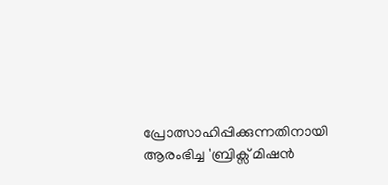പ്രോത്സാഹിപ്പിക്കുന്നതിനായി ആരംഭിച്ച 'ബ്രിക്സ് മിഷൻ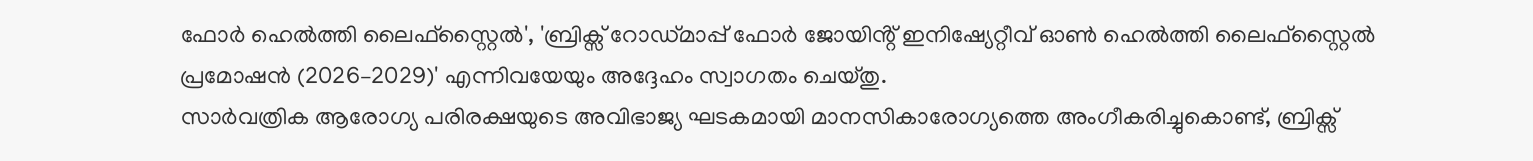ഫോർ ഹെൽത്തി ലൈഫ്സ്റ്റൈൽ', 'ബ്രിക്സ് റോഡ്മാപ്പ് ഫോർ ജോയിൻ്റ് ഇനിഷ്യേറ്റീവ് ഓൺ ഹെൽത്തി ലൈഫ്സ്റ്റൈൽ പ്രമോഷൻ (2026–2029)' എന്നിവയേയും അദ്ദേഹം സ്വാഗതം ചെയ്തു.
സാർവത്രിക ആരോഗ്യ പരിരക്ഷയുടെ അവിഭാജ്യ ഘടകമായി മാനസികാരോഗ്യത്തെ അംഗീകരിച്ചുകൊണ്ട്, ബ്രിക്സ്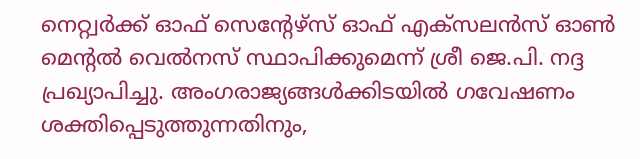നെറ്റ്വർക്ക് ഓഫ് സെൻ്റേഴ്സ് ഓഫ് എക്സലൻസ് ഓൺ മെൻ്റൽ വെൽനസ് സ്ഥാപിക്കുമെന്ന് ശ്രീ ജെ.പി. നദ്ദ പ്രഖ്യാപിച്ചു. അംഗരാജ്യങ്ങൾക്കിടയിൽ ഗവേഷണം ശക്തിപ്പെടുത്തുന്നതിനും,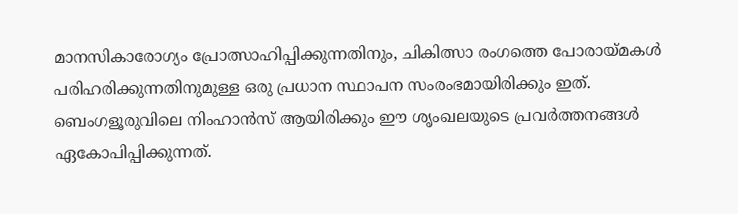മാനസികാരോഗ്യം പ്രോത്സാഹിപ്പിക്കുന്നതിനും, ചികിത്സാ രംഗത്തെ പോരായ്മകൾ പരിഹരിക്കുന്നതിനുമുള്ള ഒരു പ്രധാന സ്ഥാപന സംരംഭമായിരിക്കും ഇത്. ബെംഗളൂരുവിലെ നിംഹാൻസ് ആയിരിക്കും ഈ ശൃംഖലയുടെ പ്രവർത്തനങ്ങൾ ഏകോപിപ്പിക്കുന്നത്.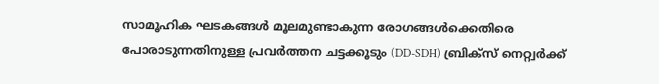സാമൂഹിക ഘടകങ്ങൾ മൂലമുണ്ടാകുന്ന രോഗങ്ങൾക്കെതിരെ പോരാടുന്നതിനുള്ള പ്രവർത്തന ചട്ടക്കൂടും (DD-SDH) ബ്രിക്സ് നെറ്റ്വർക്ക്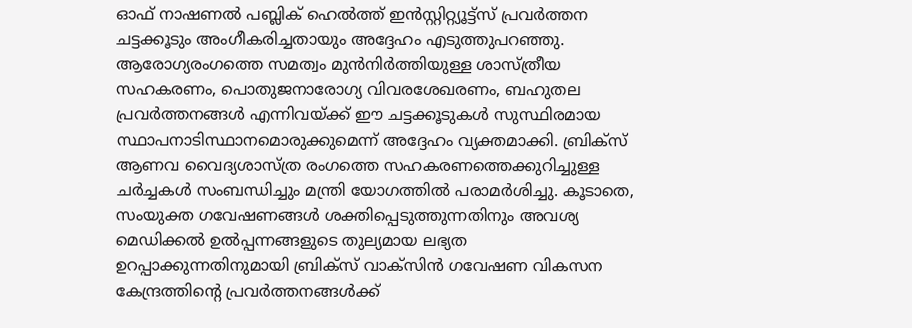ഓഫ് നാഷണൽ പബ്ലിക് ഹെൽത്ത് ഇൻസ്റ്റിറ്റ്യൂട്ട്സ് പ്രവർത്തന ചട്ടക്കൂടും അംഗീകരിച്ചതായും അദ്ദേഹം എടുത്തുപറഞ്ഞു. ആരോഗ്യരംഗത്തെ സമത്വം മുൻനിർത്തിയുള്ള ശാസ്ത്രീയ സഹകരണം, പൊതുജനാരോഗ്യ വിവരശേഖരണം, ബഹുതല പ്രവർത്തനങ്ങൾ എന്നിവയ്ക്ക് ഈ ചട്ടക്കൂടുകൾ സുസ്ഥിരമായ സ്ഥാപനാടിസ്ഥാനമൊരുക്കുമെന്ന് അദ്ദേഹം വ്യക്തമാക്കി. ബ്രിക്സ് ആണവ വൈദ്യശാസ്ത്ര രംഗത്തെ സഹകരണത്തെക്കുറിച്ചുള്ള ചർച്ചകൾ സംബന്ധിച്ചും മന്ത്രി യോഗത്തിൽ പരാമർശിച്ചു. കൂടാതെ, സംയുക്ത ഗവേഷണങ്ങൾ ശക്തിപ്പെടുത്തുന്നതിനും അവശ്യ മെഡിക്കൽ ഉൽപ്പന്നങ്ങളുടെ തുല്യമായ ലഭ്യത ഉറപ്പാക്കുന്നതിനുമായി ബ്രിക്സ് വാക്സിൻ ഗവേഷണ വികസന കേന്ദ്രത്തിൻ്റെ പ്രവർത്തനങ്ങൾക്ക്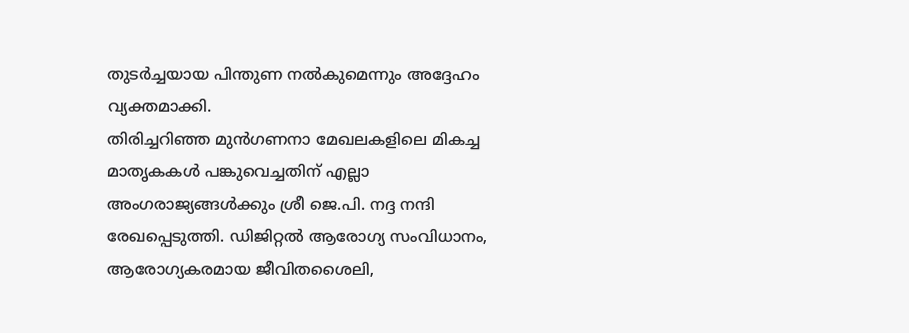തുടർച്ചയായ പിന്തുണ നൽകുമെന്നും അദ്ദേഹം വ്യക്തമാക്കി.
തിരിച്ചറിഞ്ഞ മുൻഗണനാ മേഖലകളിലെ മികച്ച മാതൃകകൾ പങ്കുവെച്ചതിന് എല്ലാ അംഗരാജ്യങ്ങൾക്കും ശ്രീ ജെ.പി. നദ്ദ നന്ദി രേഖപ്പെടുത്തി. ഡിജിറ്റൽ ആരോഗ്യ സംവിധാനം, ആരോഗ്യകരമായ ജീവിതശൈലി,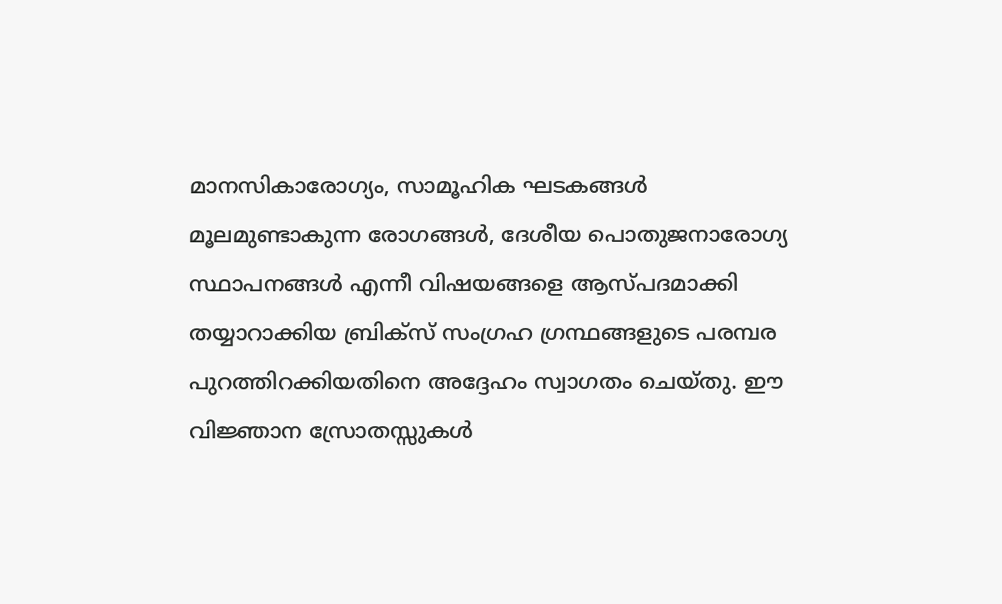മാനസികാരോഗ്യം, സാമൂഹിക ഘടകങ്ങൾ മൂലമുണ്ടാകുന്ന രോഗങ്ങൾ, ദേശീയ പൊതുജനാരോഗ്യ സ്ഥാപനങ്ങൾ എന്നീ വിഷയങ്ങളെ ആസ്പദമാക്കി തയ്യാറാക്കിയ ബ്രിക്സ് സംഗ്രഹ ഗ്രന്ഥങ്ങളുടെ പരമ്പര പുറത്തിറക്കിയതിനെ അദ്ദേഹം സ്വാഗതം ചെയ്തു. ഈ വിജ്ഞാന സ്രോതസ്സുകൾ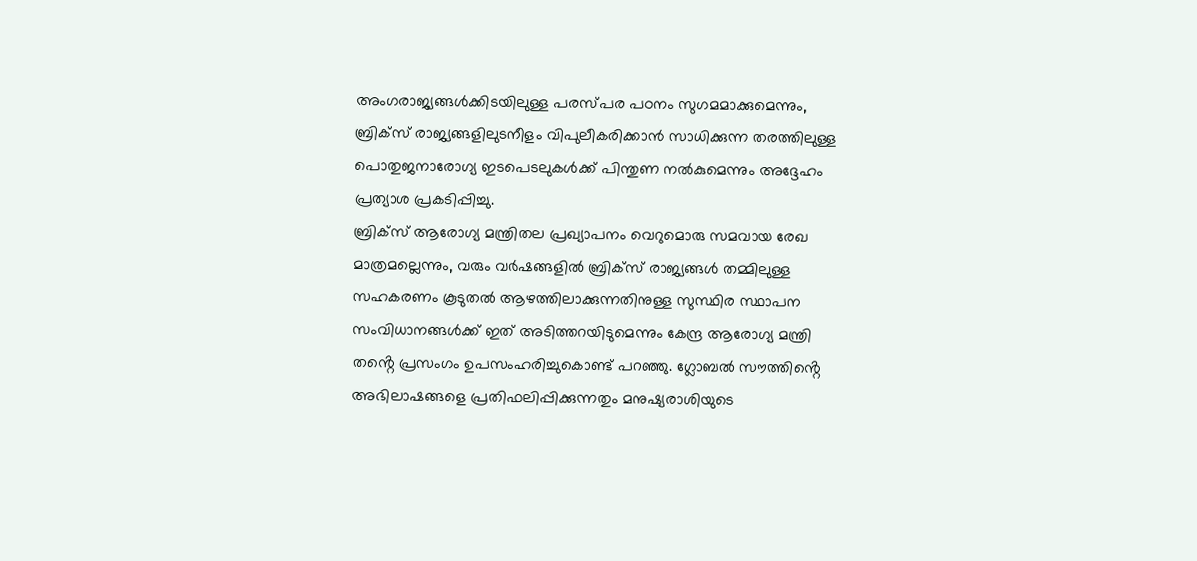അംഗരാജ്യങ്ങൾക്കിടയിലുള്ള പരസ്പര പഠനം സുഗമമാക്കുമെന്നും, ബ്രിക്സ് രാജ്യങ്ങളിലുടനീളം വിപുലീകരിക്കാൻ സാധിക്കുന്ന തരത്തിലുള്ള പൊതുജനാരോഗ്യ ഇടപെടലുകൾക്ക് പിന്തുണ നൽകുമെന്നും അദ്ദേഹം പ്രത്യാശ പ്രകടിപ്പിച്ചു.
ബ്രിക്സ് ആരോഗ്യ മന്ത്രിതല പ്രഖ്യാപനം വെറുമൊരു സമവായ രേഖ മാത്രമല്ലെന്നും, വരും വർഷങ്ങളിൽ ബ്രിക്സ് രാജ്യങ്ങൾ തമ്മിലുള്ള സഹകരണം കൂടുതൽ ആഴത്തിലാക്കുന്നതിനുള്ള സുസ്ഥിര സ്ഥാപന സംവിധാനങ്ങൾക്ക് ഇത് അടിത്തറയിടുമെന്നും കേന്ദ്ര ആരോഗ്യ മന്ത്രി തൻ്റെ പ്രസംഗം ഉപസംഹരിച്ചുകൊണ്ട് പറഞ്ഞു. ഗ്ലോബൽ സൗത്തിൻ്റെ അഭിലാഷങ്ങളെ പ്രതിഫലിപ്പിക്കുന്നതും മനുഷ്യരാശിയുടെ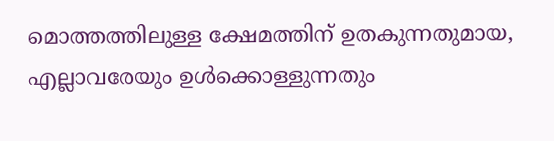മൊത്തത്തിലുള്ള ക്ഷേമത്തിന് ഉതകുന്നതുമായ, എല്ലാവരേയും ഉൾക്കൊള്ളുന്നതും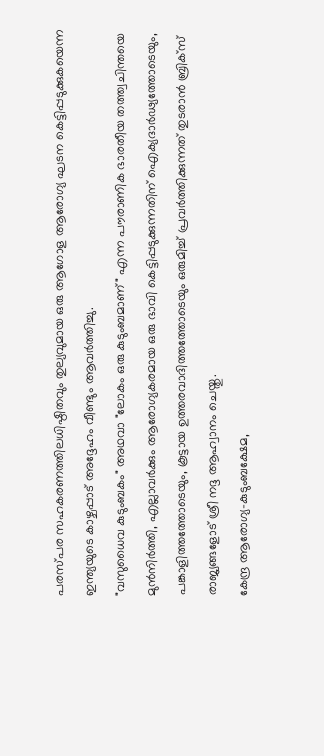പരസ്പര സഹകരണത്തിലധിഷ്ഠിതവും തുല്യവുമായ ഒരു ആഗോള ആരോഗ്യ ഘടന കെട്ടിപ്പടുക്കുകയെന്ന ഇന്ത്യയുടെ കാഴ്ചപ്പാട് അദ്ദേഹം വീണ്ടും ആവർത്തിച്ചു.
"വസുധൈവ കുടുംബകം" അഥവാ "ലോകം ഒരു കുടുംബമാണ്" എന്ന പൗരാണിക ഭാരതീയ തത്ത്വചിന്തയെ മുൻനിർത്തി, എല്ലാവർക്കും ആരോഗ്യകരമായ ഒരു ഭാവി കെട്ടിപ്പടുക്കുന്നതിന് ഐക്യദാർഢ്യത്തോടെയും, പങ്കാളിത്തത്തോടെയും, കൂട്ടായ ഉത്തരവാദിത്തത്തോടെയും ഒരുമിച്ച് പ്രവർത്തിക്കുന്നത് തുടരാൻ ബ്രിക്സ് രാജ്യങ്ങളോട് ശ്രീ നദ്ദ ആഹ്വാനം ചെയ്തു.
കേന്ദ്ര ആരോഗ്യ-കുടുംബക്ഷേമ,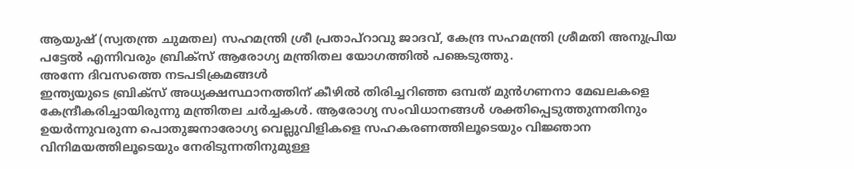ആയുഷ് (സ്വതന്ത്ര ചുമതല) സഹമന്ത്രി ശ്രീ പ്രതാപ്റാവു ജാദവ്, കേന്ദ്ര സഹമന്ത്രി ശ്രീമതി അനുപ്രിയ പട്ടേൽ എന്നിവരും ബ്രിക്സ് ആരോഗ്യ മന്ത്രിതല യോഗത്തിൽ പങ്കെടുത്തു.
അന്നേ ദിവസത്തെ നടപടിക്രമങ്ങൾ
ഇന്ത്യയുടെ ബ്രിക്സ് അധ്യക്ഷസ്ഥാനത്തിന് കീഴിൽ തിരിച്ചറിഞ്ഞ ഒമ്പത് മുൻഗണനാ മേഖലകളെ കേന്ദ്രീകരിച്ചായിരുന്നു മന്ത്രിതല ചർച്ചകൾ. ആരോഗ്യ സംവിധാനങ്ങൾ ശക്തിപ്പെടുത്തുന്നതിനും ഉയർന്നുവരുന്ന പൊതുജനാരോഗ്യ വെല്ലുവിളികളെ സഹകരണത്തിലൂടെയും വിജ്ഞാന വിനിമയത്തിലൂടെയും നേരിടുന്നതിനുമുള്ള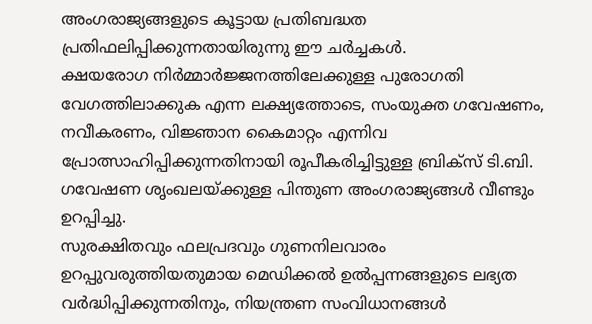അംഗരാജ്യങ്ങളുടെ കൂട്ടായ പ്രതിബദ്ധത പ്രതിഫലിപ്പിക്കുന്നതായിരുന്നു ഈ ചർച്ചകൾ.
ക്ഷയരോഗ നിർമ്മാർജ്ജനത്തിലേക്കുള്ള പുരോഗതി വേഗത്തിലാക്കുക എന്ന ലക്ഷ്യത്തോടെ, സംയുക്ത ഗവേഷണം, നവീകരണം, വിജ്ഞാന കൈമാറ്റം എന്നിവ പ്രോത്സാഹിപ്പിക്കുന്നതിനായി രൂപീകരിച്ചിട്ടുള്ള ബ്രിക്സ് ടി.ബി. ഗവേഷണ ശൃംഖലയ്ക്കുള്ള പിന്തുണ അംഗരാജ്യങ്ങൾ വീണ്ടും ഉറപ്പിച്ചു.
സുരക്ഷിതവും ഫലപ്രദവും ഗുണനിലവാരം ഉറപ്പുവരുത്തിയതുമായ മെഡിക്കൽ ഉൽപ്പന്നങ്ങളുടെ ലഭ്യത വർദ്ധിപ്പിക്കുന്നതിനും, നിയന്ത്രണ സംവിധാനങ്ങൾ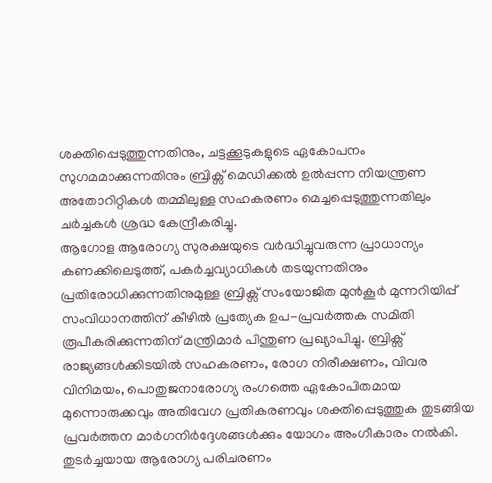ശക്തിപ്പെടുത്തുന്നതിനും, ചട്ടക്കൂടുകളുടെ ഏകോപനം സുഗമമാക്കുന്നതിനും ബ്രിക്സ് മെഡിക്കൽ ഉൽപ്പന്ന നിയന്ത്രണ അതോറിറ്റികൾ തമ്മിലുള്ള സഹകരണം മെച്ചപ്പെടുത്തുന്നതിലും ചർച്ചകൾ ശ്രദ്ധ കേന്ദ്രീകരിച്ചു.
ആഗോള ആരോഗ്യ സുരക്ഷയുടെ വർദ്ധിച്ചുവരുന്ന പ്രാധാന്യം കണക്കിലെടുത്ത്, പകർച്ചവ്യാധികൾ തടയുന്നതിനും പ്രതിരോധിക്കുന്നതിനുമുള്ള ബ്രിക്സ് സംയോജിത മുൻകൂർ മുന്നറിയിപ്പ് സംവിധാനത്തിന് കീഴിൽ പ്രത്യേക ഉപ-പ്രവർത്തക സമിതി രൂപീകരിക്കുന്നതിന് മന്ത്രിമാർ പിന്തുണ പ്രഖ്യാപിച്ചു. ബ്രിക്സ് രാജ്യങ്ങൾക്കിടയിൽ സഹകരണം, രോഗ നിരീക്ഷണം, വിവര വിനിമയം, പൊതുജനാരോഗ്യ രംഗത്തെ ഏകോപിതമായ മുന്നൊരുക്കവും അതിവേഗ പ്രതികരണവും ശക്തിപ്പെടുത്തുക തുടങ്ങിയ പ്രവർത്തന മാർഗനിർദ്ദേശങ്ങൾക്കും യോഗം അംഗീകാരം നൽകി.
തുടർച്ചയായ ആരോഗ്യ പരിചരണം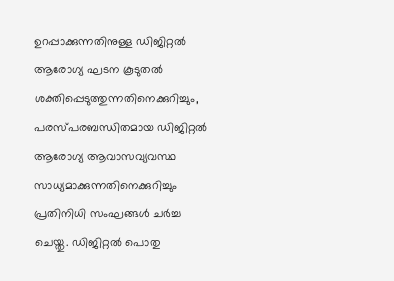ഉറപ്പാക്കുന്നതിനുള്ള ഡിജിറ്റൽ ആരോഗ്യ ഘടന കൂടുതൽ ശക്തിപ്പെടുത്തുന്നതിനെക്കുറിച്ചും, പരസ്പരബന്ധിതമായ ഡിജിറ്റൽ ആരോഗ്യ ആവാസവ്യവസ്ഥ സാധ്യമാക്കുന്നതിനെക്കുറിച്ചും പ്രതിനിധി സംഘങ്ങൾ ചർച്ച ചെയ്തു. ഡിജിറ്റൽ പൊതു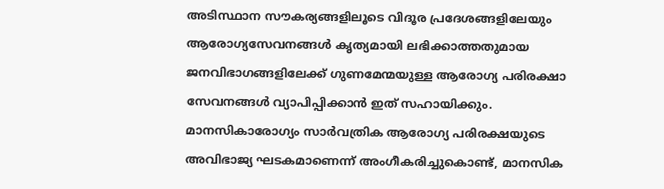അടിസ്ഥാന സൗകര്യങ്ങളിലൂടെ വിദൂര പ്രദേശങ്ങളിലേയും ആരോഗ്യസേവനങ്ങൾ കൃത്യമായി ലഭിക്കാത്തതുമായ ജനവിഭാഗങ്ങളിലേക്ക് ഗുണമേന്മയുള്ള ആരോഗ്യ പരിരക്ഷാ സേവനങ്ങൾ വ്യാപിപ്പിക്കാൻ ഇത് സഹായിക്കും.
മാനസികാരോഗ്യം സാർവത്രിക ആരോഗ്യ പരിരക്ഷയുടെ അവിഭാജ്യ ഘടകമാണെന്ന് അംഗീകരിച്ചുകൊണ്ട്, മാനസിക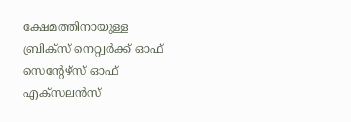ക്ഷേമത്തിനായുള്ള ബ്രിക്സ് നെറ്റ്വർക്ക് ഓഫ് സെൻ്റേഴ്സ് ഓഫ് എക്സലൻസ്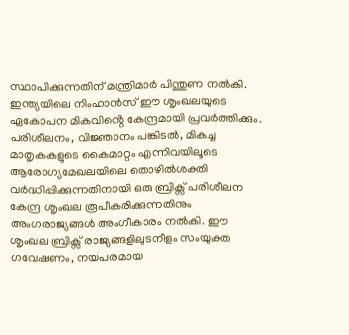സ്ഥാപിക്കുന്നതിന് മന്ത്രിമാർ പിന്തുണ നൽകി. ഇന്ത്യയിലെ നിംഹാൻസ് ഈ ശൃംഖലയുടെ ഏകോപന മികവിൻ്റെ കേന്ദ്രമായി പ്രവർത്തിക്കും. പരിശീലനം, വിജ്ഞാനം പങ്കിടൽ, മികച്ച മാതൃകകളുടെ കൈമാറ്റം എന്നിവയിലൂടെ ആരോഗ്യമേഖലയിലെ തൊഴിൽശക്തി വർദ്ധിപ്പിക്കുന്നതിനായി ഒരു ബ്രിക്സ് പരിശീലന കേന്ദ്ര ശൃംഖല രൂപീകരിക്കുന്നതിനും അംഗരാജ്യങ്ങൾ അംഗീകാരം നൽകി. ഈ ശൃംഖല ബ്രിക്സ് രാജ്യങ്ങളിലുടനീളം സംയുക്ത ഗവേഷണം, നയപരമായ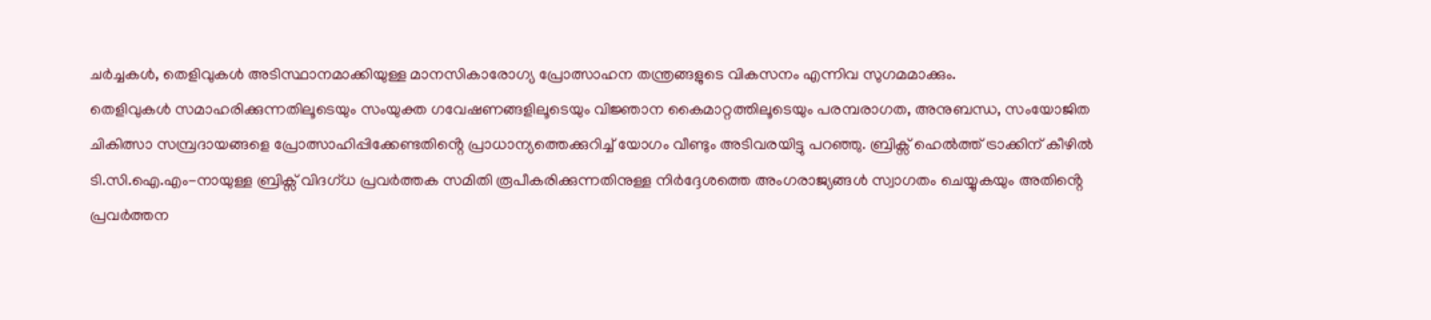ചർച്ചകൾ, തെളിവുകൾ അടിസ്ഥാനമാക്കിയുള്ള മാനസികാരോഗ്യ പ്രോത്സാഹന തന്ത്രങ്ങളുടെ വികസനം എന്നിവ സുഗമമാക്കും.
തെളിവുകൾ സമാഹരിക്കുന്നതിലൂടെയും സംയുക്ത ഗവേഷണങ്ങളിലൂടെയും വിജ്ഞാന കൈമാറ്റത്തിലൂടെയും പരമ്പരാഗത, അനുബന്ധ, സംയോജിത ചികിത്സാ സമ്പ്രദായങ്ങളെ പ്രോത്സാഹിപ്പിക്കേണ്ടതിൻ്റെ പ്രാധാന്യത്തെക്കുറിച്ച് യോഗം വീണ്ടും അടിവരയിട്ടു പറഞ്ഞു. ബ്രിക്സ് ഹെൽത്ത് ട്രാക്കിന് കീഴിൽ ടി.സി.ഐ.എം-നായുള്ള ബ്രിക്സ് വിദഗ്ധ പ്രവർത്തക സമിതി രൂപീകരിക്കുന്നതിനുള്ള നിർദ്ദേശത്തെ അംഗരാജ്യങ്ങൾ സ്വാഗതം ചെയ്യുകയും അതിൻ്റെ പ്രവർത്തന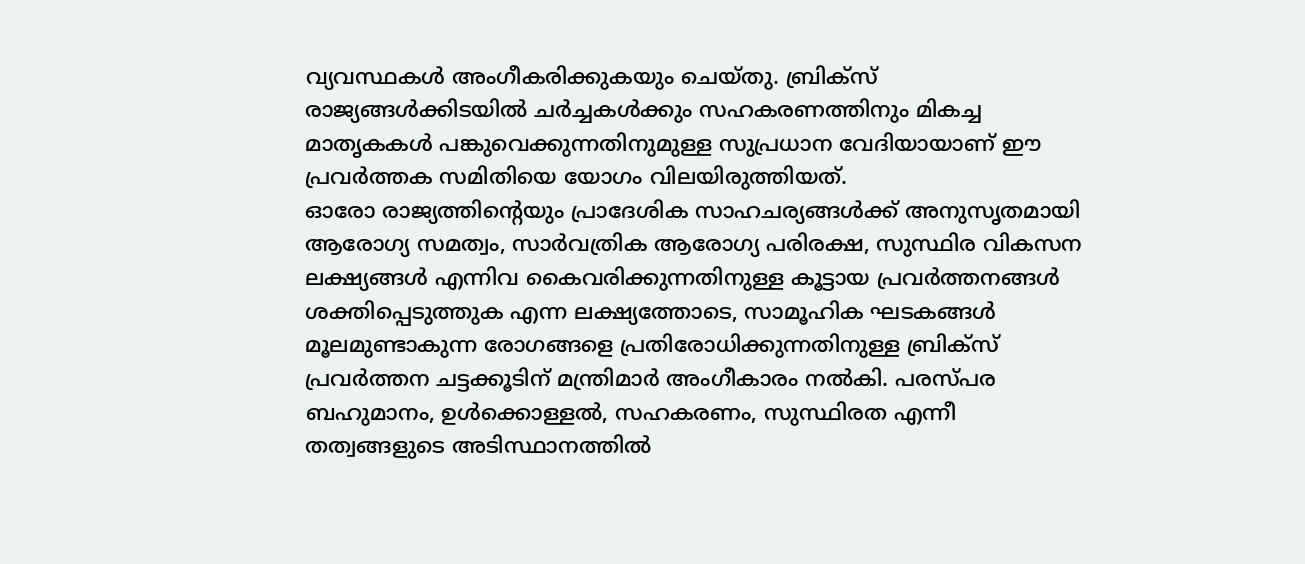വ്യവസ്ഥകൾ അംഗീകരിക്കുകയും ചെയ്തു. ബ്രിക്സ് രാജ്യങ്ങൾക്കിടയിൽ ചർച്ചകൾക്കും സഹകരണത്തിനും മികച്ച മാതൃകകൾ പങ്കുവെക്കുന്നതിനുമുള്ള സുപ്രധാന വേദിയായാണ് ഈ പ്രവർത്തക സമിതിയെ യോഗം വിലയിരുത്തിയത്.
ഓരോ രാജ്യത്തിൻ്റെയും പ്രാദേശിക സാഹചര്യങ്ങൾക്ക് അനുസൃതമായി ആരോഗ്യ സമത്വം, സാർവത്രിക ആരോഗ്യ പരിരക്ഷ, സുസ്ഥിര വികസന ലക്ഷ്യങ്ങൾ എന്നിവ കൈവരിക്കുന്നതിനുള്ള കൂട്ടായ പ്രവർത്തനങ്ങൾ ശക്തിപ്പെടുത്തുക എന്ന ലക്ഷ്യത്തോടെ, സാമൂഹിക ഘടകങ്ങൾ മൂലമുണ്ടാകുന്ന രോഗങ്ങളെ പ്രതിരോധിക്കുന്നതിനുള്ള ബ്രിക്സ് പ്രവർത്തന ചട്ടക്കൂടിന് മന്ത്രിമാർ അംഗീകാരം നൽകി. പരസ്പര ബഹുമാനം, ഉൾക്കൊള്ളൽ, സഹകരണം, സുസ്ഥിരത എന്നീ തത്വങ്ങളുടെ അടിസ്ഥാനത്തിൽ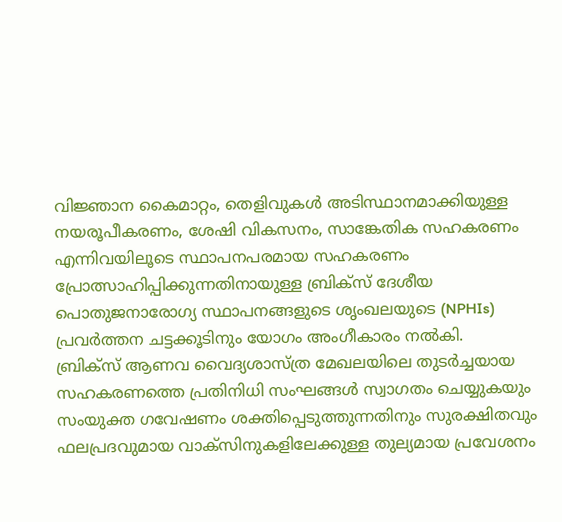വിജ്ഞാന കൈമാറ്റം, തെളിവുകൾ അടിസ്ഥാനമാക്കിയുള്ള നയരൂപീകരണം, ശേഷി വികസനം, സാങ്കേതിക സഹകരണം എന്നിവയിലൂടെ സ്ഥാപനപരമായ സഹകരണം പ്രോത്സാഹിപ്പിക്കുന്നതിനായുള്ള ബ്രിക്സ് ദേശീയ പൊതുജനാരോഗ്യ സ്ഥാപനങ്ങളുടെ ശൃംഖലയുടെ (NPHIs) പ്രവർത്തന ചട്ടക്കൂടിനും യോഗം അംഗീകാരം നൽകി.
ബ്രിക്സ് ആണവ വൈദ്യശാസ്ത്ര മേഖലയിലെ തുടർച്ചയായ സഹകരണത്തെ പ്രതിനിധി സംഘങ്ങൾ സ്വാഗതം ചെയ്യുകയും സംയുക്ത ഗവേഷണം ശക്തിപ്പെടുത്തുന്നതിനും സുരക്ഷിതവും ഫലപ്രദവുമായ വാക്സിനുകളിലേക്കുള്ള തുല്യമായ പ്രവേശനം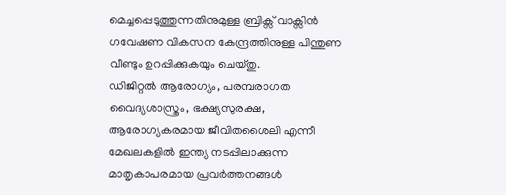മെച്ചപ്പെടുത്തുന്നതിനുമുള്ള ബ്രിക്സ് വാക്സിൻ ഗവേഷണ വികസന കേന്ദ്രത്തിനുള്ള പിന്തുണ വീണ്ടും ഉറപ്പിക്കുകയും ചെയ്തു.
ഡിജിറ്റൽ ആരോഗ്യം, പരമ്പരാഗത വൈദ്യശാസ്ത്രം, ഭക്ഷ്യസുരക്ഷ, ആരോഗ്യകരമായ ജീവിതശൈലി എന്നീ മേഖലകളിൽ ഇന്ത്യ നടപ്പിലാക്കുന്ന മാതൃകാപരമായ പ്രവർത്തനങ്ങൾ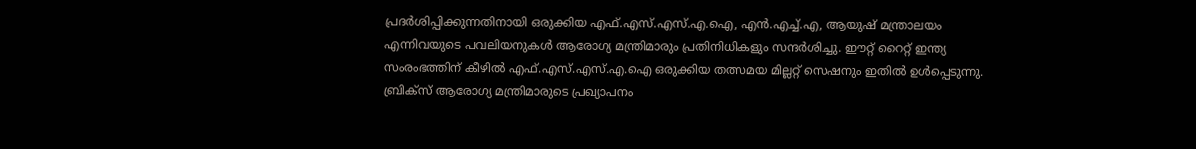പ്രദർശിപ്പിക്കുന്നതിനായി ഒരുക്കിയ എഫ്.എസ്.എസ്.എ.ഐ, എൻ.എച്ച്.എ, ആയുഷ് മന്ത്രാലയം എന്നിവയുടെ പവലിയനുകൾ ആരോഗ്യ മന്ത്രിമാരും പ്രതിനിധികളും സന്ദർശിച്ചു. ഈറ്റ് റൈറ്റ് ഇന്ത്യ സംരംഭത്തിന് കീഴിൽ എഫ്.എസ്.എസ്.എ.ഐ ഒരുക്കിയ തത്സമയ മില്ലറ്റ് സെഷനും ഇതിൽ ഉൾപ്പെടുന്നു.
ബ്രിക്സ് ആരോഗ്യ മന്ത്രിമാരുടെ പ്രഖ്യാപനം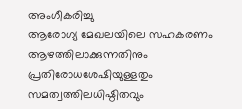അംഗീകരിച്ചു
ആരോഗ്യ മേഖലയിലെ സഹകരണം ആഴത്തിലാക്കുന്നതിനും പ്രതിരോധശേഷിയുള്ളതും സമത്വത്തിലധിഷ്ഠിതവും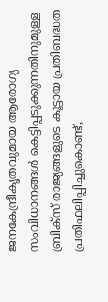ജനകേന്ദ്രീകൃതവുമായ ആരോഗ്യ സംവിധാനങ്ങൾ കെട്ടിപ്പടുക്കുന്നതിനുമുള്ള ബ്രിക്സ് രാജ്യങ്ങളുടെ കൂട്ടായ പ്രതിബദ്ധത പ്രതിഫലിപ്പിച്ചുകൊണ്ട്,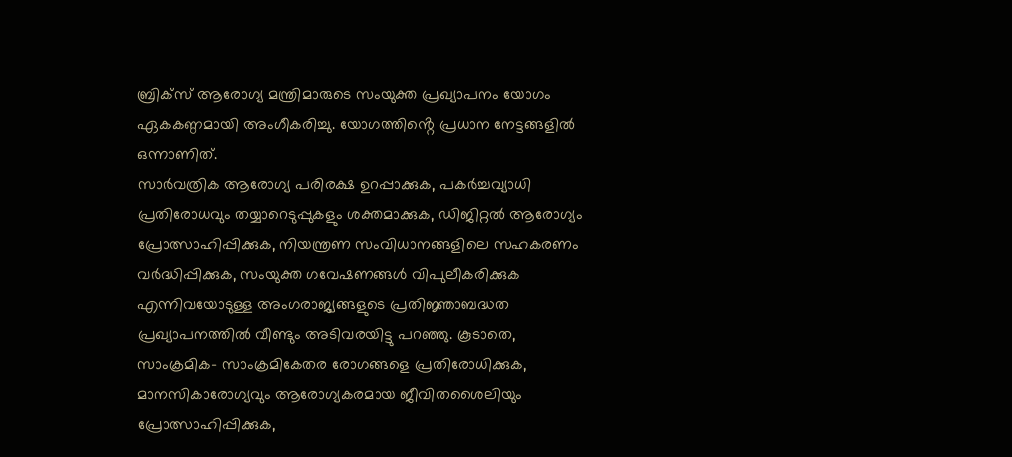ബ്രിക്സ് ആരോഗ്യ മന്ത്രിമാരുടെ സംയുക്ത പ്രഖ്യാപനം യോഗം ഏകകണ്ഠമായി അംഗീകരിച്ചു. യോഗത്തിൻ്റെ പ്രധാന നേട്ടങ്ങളിൽ ഒന്നാണിത്.
സാർവത്രിക ആരോഗ്യ പരിരക്ഷ ഉറപ്പാക്കുക, പകർച്ചവ്യാധി പ്രതിരോധവും തയ്യാറെടുപ്പുകളും ശക്തമാക്കുക, ഡിജിറ്റൽ ആരോഗ്യം പ്രോത്സാഹിപ്പിക്കുക, നിയന്ത്രണ സംവിധാനങ്ങളിലെ സഹകരണം വർദ്ധിപ്പിക്കുക, സംയുക്ത ഗവേഷണങ്ങൾ വിപുലീകരിക്കുക എന്നിവയോടുള്ള അംഗരാജ്യങ്ങളുടെ പ്രതിജ്ഞാബദ്ധത പ്രഖ്യാപനത്തിൽ വീണ്ടും അടിവരയിട്ടു പറഞ്ഞു. കൂടാതെ, സാംക്രമിക- സാംക്രമികേതര രോഗങ്ങളെ പ്രതിരോധിക്കുക, മാനസികാരോഗ്യവും ആരോഗ്യകരമായ ജീവിതശൈലിയും പ്രോത്സാഹിപ്പിക്കുക,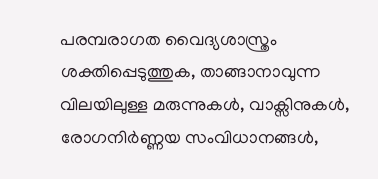പരമ്പരാഗത വൈദ്യശാസ്ത്രം ശക്തിപ്പെടുത്തുക, താങ്ങാനാവുന്ന വിലയിലുള്ള മരുന്നുകൾ, വാക്സിനുകൾ, രോഗനിർണ്ണയ സംവിധാനങ്ങൾ,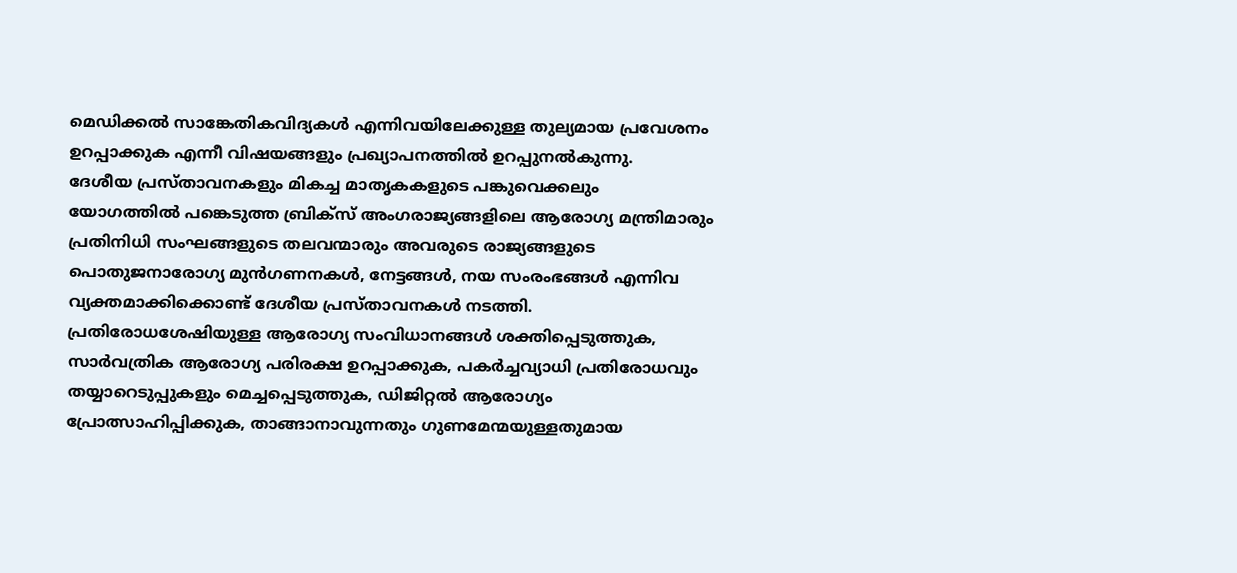മെഡിക്കൽ സാങ്കേതികവിദ്യകൾ എന്നിവയിലേക്കുള്ള തുല്യമായ പ്രവേശനം ഉറപ്പാക്കുക എന്നീ വിഷയങ്ങളും പ്രഖ്യാപനത്തിൽ ഉറപ്പുനൽകുന്നു.
ദേശീയ പ്രസ്താവനകളും മികച്ച മാതൃകകളുടെ പങ്കുവെക്കലും
യോഗത്തിൽ പങ്കെടുത്ത ബ്രിക്സ് അംഗരാജ്യങ്ങളിലെ ആരോഗ്യ മന്ത്രിമാരും പ്രതിനിധി സംഘങ്ങളുടെ തലവന്മാരും അവരുടെ രാജ്യങ്ങളുടെ പൊതുജനാരോഗ്യ മുൻഗണനകൾ, നേട്ടങ്ങൾ, നയ സംരംഭങ്ങൾ എന്നിവ വ്യക്തമാക്കിക്കൊണ്ട് ദേശീയ പ്രസ്താവനകൾ നടത്തി. പ്രതിരോധശേഷിയുള്ള ആരോഗ്യ സംവിധാനങ്ങൾ ശക്തിപ്പെടുത്തുക, സാർവത്രിക ആരോഗ്യ പരിരക്ഷ ഉറപ്പാക്കുക, പകർച്ചവ്യാധി പ്രതിരോധവും തയ്യാറെടുപ്പുകളും മെച്ചപ്പെടുത്തുക, ഡിജിറ്റൽ ആരോഗ്യം പ്രോത്സാഹിപ്പിക്കുക, താങ്ങാനാവുന്നതും ഗുണമേന്മയുള്ളതുമായ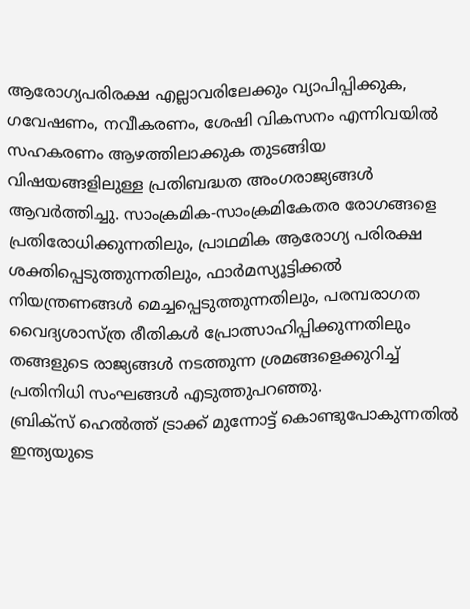ആരോഗ്യപരിരക്ഷ എല്ലാവരിലേക്കും വ്യാപിപ്പിക്കുക, ഗവേഷണം, നവീകരണം, ശേഷി വികസനം എന്നിവയിൽ സഹകരണം ആഴത്തിലാക്കുക തുടങ്ങിയ വിഷയങ്ങളിലുള്ള പ്രതിബദ്ധത അംഗരാജ്യങ്ങൾ ആവർത്തിച്ചു. സാംക്രമിക-സാംക്രമികേതര രോഗങ്ങളെ പ്രതിരോധിക്കുന്നതിലും, പ്രാഥമിക ആരോഗ്യ പരിരക്ഷ ശക്തിപ്പെടുത്തുന്നതിലും, ഫാർമസ്യൂട്ടിക്കൽ നിയന്ത്രണങ്ങൾ മെച്ചപ്പെടുത്തുന്നതിലും, പരമ്പരാഗത വൈദ്യശാസ്ത്ര രീതികൾ പ്രോത്സാഹിപ്പിക്കുന്നതിലും തങ്ങളുടെ രാജ്യങ്ങൾ നടത്തുന്ന ശ്രമങ്ങളെക്കുറിച്ച് പ്രതിനിധി സംഘങ്ങൾ എടുത്തുപറഞ്ഞു.
ബ്രിക്സ് ഹെൽത്ത് ട്രാക്ക് മുന്നോട്ട് കൊണ്ടുപോകുന്നതിൽ ഇന്ത്യയുടെ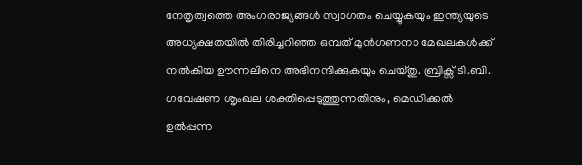നേതൃത്വത്തെ അംഗരാജ്യങ്ങൾ സ്വാഗതം ചെയ്യുകയും ഇന്ത്യയുടെ അധ്യക്ഷതയിൽ തിരിച്ചറിഞ്ഞ ഒമ്പത് മുൻഗണനാ മേഖലകൾക്ക് നൽകിയ ഊന്നലിനെ അഭിനന്ദിക്കുകയും ചെയ്തു. ബ്രിക്സ് ടി.ബി. ഗവേഷണ ശൃംഖല ശക്തിപ്പെടുത്തുന്നതിനും, മെഡിക്കൽ ഉൽപ്പന്ന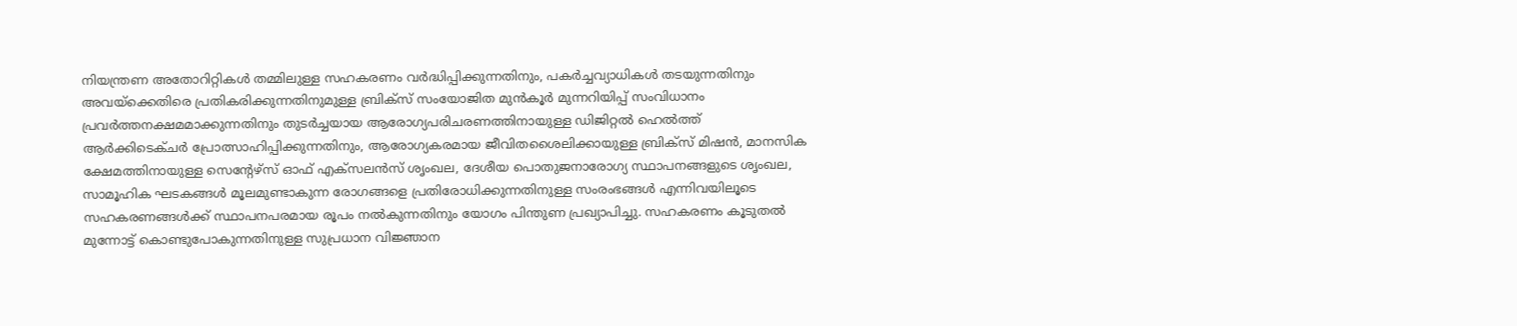നിയന്ത്രണ അതോറിറ്റികൾ തമ്മിലുള്ള സഹകരണം വർദ്ധിപ്പിക്കുന്നതിനും, പകർച്ചവ്യാധികൾ തടയുന്നതിനും അവയ്ക്കെതിരെ പ്രതികരിക്കുന്നതിനുമുള്ള ബ്രിക്സ് സംയോജിത മുൻകൂർ മുന്നറിയിപ്പ് സംവിധാനം പ്രവർത്തനക്ഷമമാക്കുന്നതിനും തുടർച്ചയായ ആരോഗ്യപരിചരണത്തിനായുള്ള ഡിജിറ്റൽ ഹെൽത്ത് ആർക്കിടെക്ചർ പ്രോത്സാഹിപ്പിക്കുന്നതിനും, ആരോഗ്യകരമായ ജീവിതശൈലിക്കായുള്ള ബ്രിക്സ് മിഷൻ, മാനസിക ക്ഷേമത്തിനായുള്ള സെൻ്റേഴ്സ് ഓഫ് എക്സലൻസ് ശൃംഖല, ദേശീയ പൊതുജനാരോഗ്യ സ്ഥാപനങ്ങളുടെ ശൃംഖല, സാമൂഹിക ഘടകങ്ങൾ മൂലമുണ്ടാകുന്ന രോഗങ്ങളെ പ്രതിരോധിക്കുന്നതിനുള്ള സംരംഭങ്ങൾ എന്നിവയിലൂടെ സഹകരണങ്ങൾക്ക് സ്ഥാപനപരമായ രൂപം നൽകുന്നതിനും യോഗം പിന്തുണ പ്രഖ്യാപിച്ചു. സഹകരണം കൂടുതൽ മുന്നോട്ട് കൊണ്ടുപോകുന്നതിനുള്ള സുപ്രധാന വിജ്ഞാന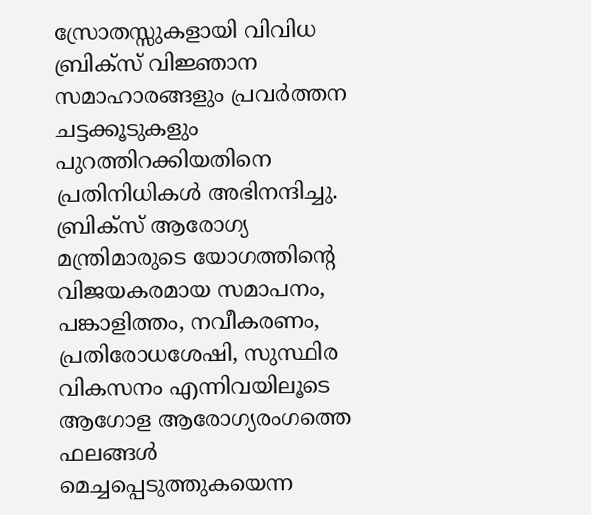സ്രോതസ്സുകളായി വിവിധ ബ്രിക്സ് വിജ്ഞാന സമാഹാരങ്ങളും പ്രവർത്തന ചട്ടക്കൂടുകളും പുറത്തിറക്കിയതിനെ പ്രതിനിധികൾ അഭിനന്ദിച്ചു.
ബ്രിക്സ് ആരോഗ്യ മന്ത്രിമാരുടെ യോഗത്തിൻ്റെ വിജയകരമായ സമാപനം, പങ്കാളിത്തം, നവീകരണം, പ്രതിരോധശേഷി, സുസ്ഥിര വികസനം എന്നിവയിലൂടെ ആഗോള ആരോഗ്യരംഗത്തെ ഫലങ്ങൾ മെച്ചപ്പെടുത്തുകയെന്ന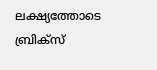ലക്ഷ്യത്തോടെ ബ്രിക്സ്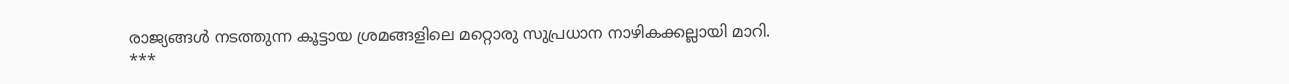രാജ്യങ്ങൾ നടത്തുന്ന കൂട്ടായ ശ്രമങ്ങളിലെ മറ്റൊരു സുപ്രധാന നാഴികക്കല്ലായി മാറി.
***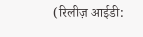(रिलीज़ आईडी: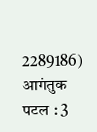2289186)
आगंतुक पटल : 3